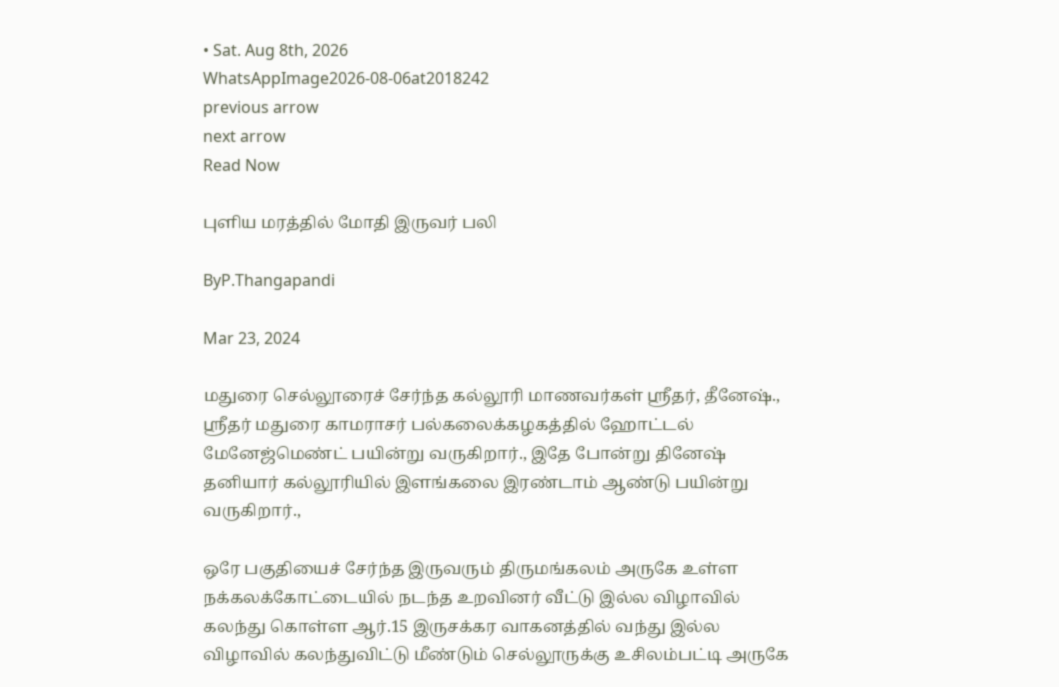• Sat. Aug 8th, 2026
WhatsAppImage2026-08-06at2018242
previous arrow
next arrow
Read Now

புளிய மரத்தில் மோதி இருவர் பலி

ByP.Thangapandi

Mar 23, 2024

மதுரை செல்லூரைச் சேர்ந்த கல்லூரி மாணவர்கள் ஸ்ரீதர், தீனேஷ்., ஸ்ரீதர் மதுரை காமராசர் பல்கலைக்கழகத்தில் ஹோட்டல் மேனேஜ்மெண்ட் பயின்று வருகிறார்., இதே போன்று தினேஷ் தனியார் கல்லூரியில் இளங்கலை இரண்டாம் ஆண்டு பயின்று வருகிறார்.,

ஒரே பகுதியைச் சேர்ந்த இருவரும் திருமங்கலம் அருகே உள்ள நக்கலக்கோட்டையில் நடந்த உறவினர் வீட்டு இல்ல விழாவில் கலந்து கொள்ள ஆர்.15 இருசக்கர வாகனத்தில் வந்து இல்ல விழாவில் கலந்துவிட்டு மீண்டும் செல்லூருக்கு உசிலம்பட்டி அருகே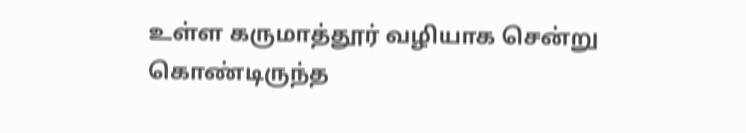உள்ள கருமாத்தூர் வழியாக சென்று கொண்டிருந்த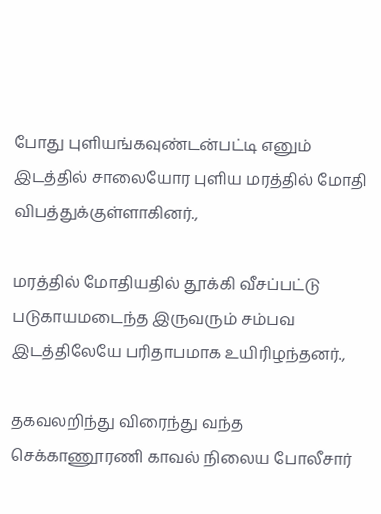போது புளியங்கவுண்டன்பட்டி எனும் இடத்தில் சாலையோர புளிய மரத்தில் மோதி விபத்துக்குள்ளாகினர்.,

மரத்தில் மோதியதில் தூக்கி வீசப்பட்டு படுகாயமடைந்த இருவரும் சம்பவ இடத்திலேயே பரிதாபமாக உயிரிழந்தனர்.,

தகவலறிந்து விரைந்து வந்த செக்காணூரணி காவல் நிலைய போலீசார்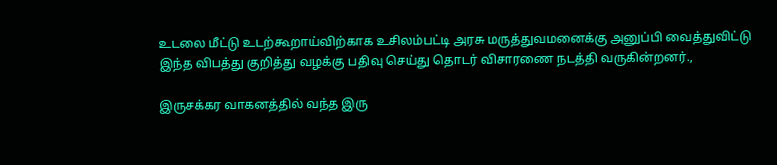உடலை மீட்டு உடற்கூறாய்விற்காக உசிலம்பட்டி அரசு மருத்துவமனைக்கு அனுப்பி வைத்துவிட்டு இந்த விபத்து குறித்து வழக்கு பதிவு செய்து தொடர் விசாரணை நடத்தி வருகின்றனர்.,

இருசக்கர வாகனத்தில் வந்த இரு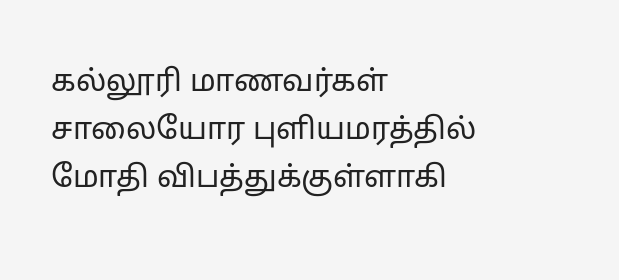கல்லூரி மாணவர்கள் சாலையோர புளியமரத்தில் மோதி விபத்துக்குள்ளாகி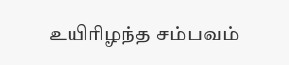உயிரிழந்த சம்பவம்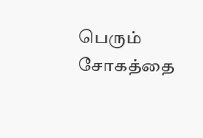பெரும் சோகத்தை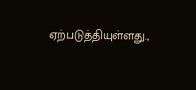ஏற்படுத்தியுள்ளது.,